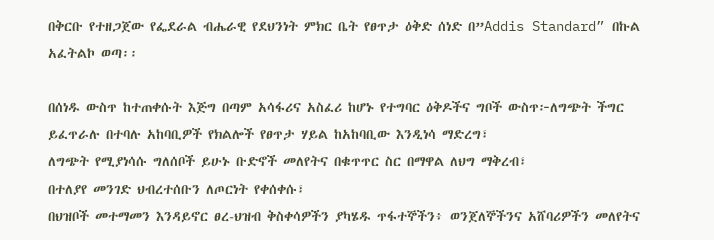በቅርቡ የተዘጋጀው የፌደራል ብሔራዊ የደህንነት ምክር ቤት የፀጥታ ዕቅድ ሰነድ በ”Addis Standard” በኩል አፈትልኮ ወጣ፡፡

በሰነዱ ውስጥ ከተጠቀሱት እጅግ በጣም አሳፋሪና አስፈሪ ከሆኑ የተግባር ዕቅዶችና ግቦች ውስጥ፦ለግጭት ችግር ይፈጥራሉ በተባሉ አከባቢዎች የክልሎች የፀጥታ ሃይል ከአከባቢው እንዲነሳ ማድረግ፣
ለግጭት የሚያነሳሱ ግለሰቦች ይሁኑ ቡድኖች መለየትና በቁጥጥር ስር በማዋል ለህግ ማቅረብ፣
በተለያየ መንገድ ህብረተሰቡን ለጦርነት የቀሰቀሱ፣
በህዝቦች መተማመን እንዳይኖር ፀረ-ህዝብ ቅስቀሳዎችን ያካሄዱ ጥፋተኞችን፥ ወንጀለኞችንና አሸባሪዎችን መለየትና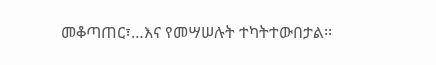መቆጣጠር፣…እና የመሣሠሉት ተካትተውበታል፡፡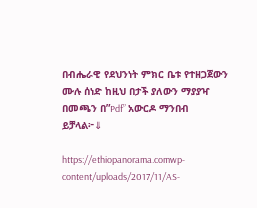በብሔራዊ የደህንነት ምክር ቤቱ የተዘጋጀውን ሙሉ ሰነድ ከዚህ በታች ያለውን ማያያዣ በመጫን በ”Pdf” አውርዶ ማንበብ ይቻላል፦⇓

https://ethiopanorama.comwp-content/uploads/2017/11/AS-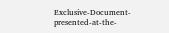Exclusive-Document-presented-at-the-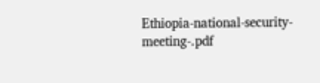Ethiopia-national-security-meeting-.pdf